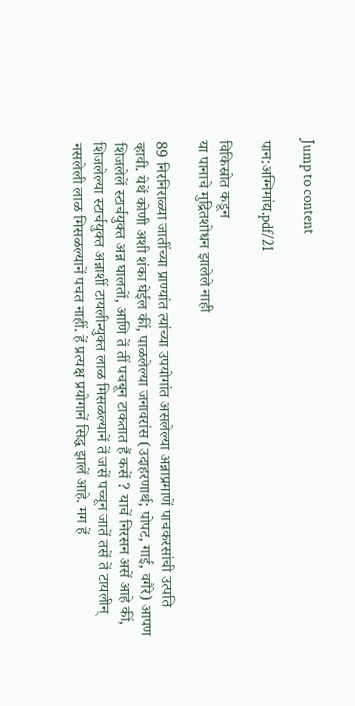Jump to content

पान:अग्निमांद्य.pdf/21

विकिस्रोत कडून
या पानाचे मुद्रितशोधन झालेले नाही

89 निरनिराळ्या जातींच्या प्राण्यांत त्यांच्या उपयोगांत असलेल्या अन्नाप्रमाणें पाचकरसांची उत्पति व्हावी. येथें कोणी अशी शंका घेईल कीं, पाळलेल्या जनावरांस (उदाहरणार्थ; पोपट, गाई, वगैरे) आपण शिजलेलें स्टार्चयुक्त अन्न घालतों, आणि तें तीं पचबून टाकतात हैं कसें ? याचें निरसन असें आहे कीं, शिजलेल्या स्टार्चयुक्त अन्नाशीं टायलीन्युक्त लाळ मिसळल्यानें तें जसें पच्चून जातें तसें तें टायलीन् नसलेली लाळ मिसळल्यानें पचत नाहीं. हें प्रत्यक्ष प्रयोगानें सिद्ध झालें आहे. मग हें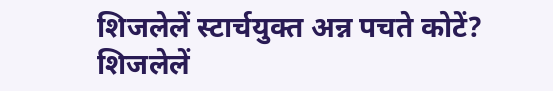शिजलेलें स्टार्चयुक्त अन्न पचते कोटें? शिजलेलें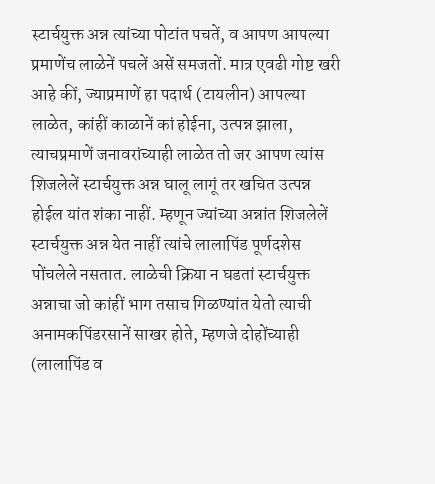स्टार्चयुक्त अन्न त्यांच्या पोटांत पचतें, व आपण आपल्या प्रमाणेंच लाळेनें पचलें असें समजतों. मात्र एवढी गोष्ट खरी आहे कीं, ज्याप्रमाणें हा पदार्थ (टायलीन) आपल्या लाळेत, कांहीं काळानें कां होईना, उत्पन्न झाला, त्याचप्रमाणें जनावरांच्याही लाळेत तो जर आपण त्यांस शिजलेलें स्टार्चयुक्त अन्न घालू लागूं तर खचित उत्पन्न होईल यांत शंका नाहीं. म्हणून ज्यांच्या अन्नांत शिजलेलें स्टार्चयुक्त अन्न येत नाहीं त्यांचे लालापिंड पूर्णदशेस पोंचलेले नसतात. लाळेची क्रिया न घडतां स्टार्चयुक्त अन्नाचा जो कांहीं भाग तसाच गिळण्यांत येतो त्याची अनामकपिंडरसानें साखर होते, म्हणजे दोहोंच्याही (लालापिंड व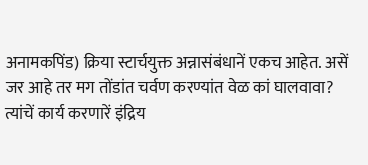अनामकपिंड) क्रिया स्टार्चयुक्त अन्नासंबंधानें एकच आहेत. असें जर आहे तर मग तोंडांत चर्वण करण्यांत वेळ कां घालवावा? त्यांचें कार्य करणारें इंद्रिय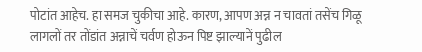पोटांत आहेच. हा समज चुकीचा आहे. कारण, आपण अन्न न चावतां तसेंच गिळू लागलों तर तोंडांत अन्नाचें चर्वण होऊन पिष्ट झाल्यानें पुढील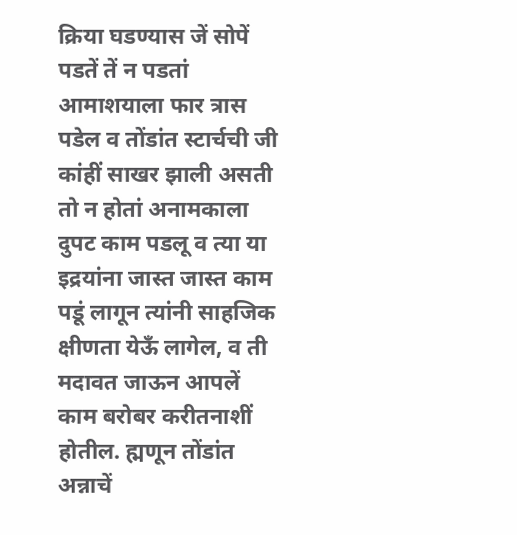क्रिया घडण्यास जें सोपें पडतें तें न पडतां आमाशयाला फार त्रास पडेल व तोंडांत स्टार्चची जी कांहीं साखर झाली असती तो न होतां अनामकाला दुपट काम पडलू व त्या या इद्रयांना जास्त जास्त काम पडूं लागून त्यांनी साहजिक क्षीणता येऊँ लागेल, व ती मदावत जाऊन आपलें काम बरोबर करीतनाशीं होतील. ह्मणून तोंडांत अन्नाचें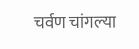चर्वण चांगल्या